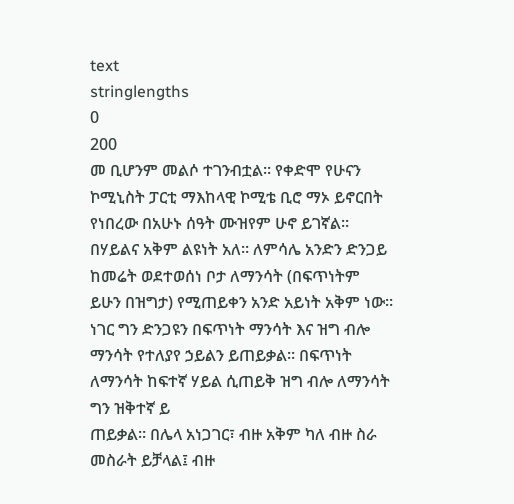text
stringlengths
0
200
መ ቢሆንም መልሶ ተገንብቷል፡፡ የቀድሞ የሁናን ኮሚኒስት ፓርቲ ማእከላዊ ኮሚቴ ቢሮ ማኦ ይኖርበት የነበረው በአሁኑ ሰዓት ሙዝየም ሁኖ ይገኛል፡፡
በሃይልና አቅም ልዩነት አለ። ለምሳሌ አንድን ድንጋይ ከመሬት ወደተወሰነ ቦታ ለማንሳት (በፍጥነትም ይሁን በዝግታ) የሚጠይቀን አንድ አይነት አቅም ነው። ነገር ግን ድንጋዩን በፍጥነት ማንሳት እና ዝግ ብሎ ማንሳት የተለያየ ኃይልን ይጠይቃል። በፍጥነት ለማንሳት ከፍተኛ ሃይል ሲጠይቅ ዝግ ብሎ ለማንሳት ግን ዝቅተኛ ይ
ጠይቃል። በሌላ አነጋገር፣ ብዙ አቅም ካለ ብዙ ስራ መስራት ይቻላል፤ ብዙ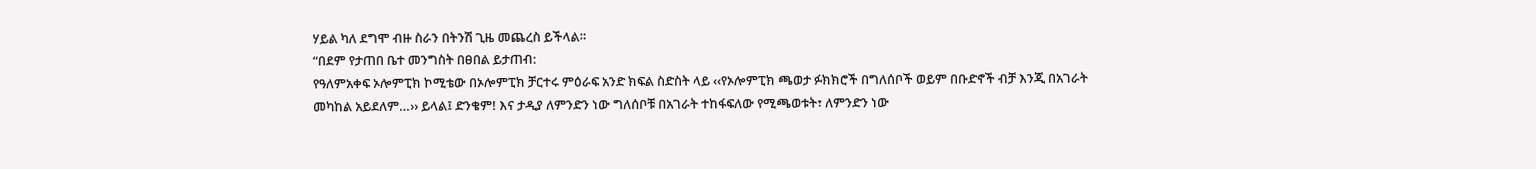ሃይል ካለ ደግሞ ብዙ ስራን በትንሽ ጊዜ መጨረስ ይችላል።
“በደም የታጠበ ቤተ መንግስት በፀበል ይታጠብ:
የዓለምአቀፍ ኦሎምፒክ ኮሚቴው በኦሎምፒክ ቻርተሩ ምዕራፍ አንድ ክፍል ስድስት ላይ ‹‹የኦሎምፒክ ጫወታ ፉክክሮች በግለሰቦች ወይም በቡድኖች ብቻ እንጂ በአገራት መካከል አይደለም…›› ይላል፤ ድንቄም! እና ታዲያ ለምንድን ነው ግለሰቦቹ በአገራት ተከፋፍለው የሚጫወቱት፣ ለምንድን ነው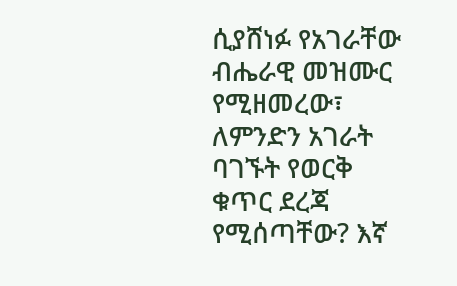ሲያሸነፉ የአገራቸው ብሔራዊ መዝሙር
የሚዘመረው፣ ለምንድን አገራት ባገኙት የወርቅ ቁጥር ደረጃ የሚሰጣቸው? እኛ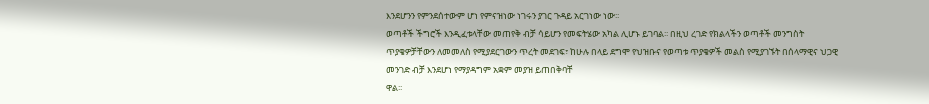እንደሆንን የምንደሰተውም ሆነ የምናዝነው ነገሩን ያገር ጉዳይ አርገነው ነው፡፡
ወጣቶች ችግሮች እንዲፈቱላቸው መጠየቅ ብቻ ሳይሆን የመፍትሄው አካል ሊሆኑ ይገባል፡፡ በዚህ ረገድ የክልላችን ወጣቶች መንግስት ጥያቄዎቻቸውን ለመመለስ የሚያደርገውን ጥረት መደገፍ፣ ከሁሉ በላይ ደግሞ የህዝቡና የወጣቱ ጥያቄዎች መልስ የሚያገኙት በሰላማዊና ህጋዊ መንገድ ብቻ እንደሆነ የማያዳግም አቋም መያዝ ይጠበቅባቸ
ዋል፡፡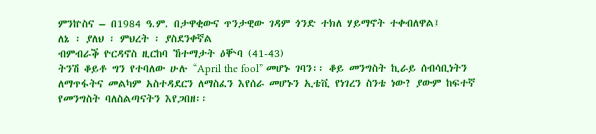ምንኵስና – በ1984 ዓ.ም. በታዋቂውና ጥንታዊው ገዳም ጎንድ ተክለ ሃይማኖት ተቀብለዋል፤
ለኔ ፡ ያለህ ፡ ምህረት ፡ ያስደንቀኛል
ብምብራቕ ዮርዳኖስ ዚርከባ ኸተማታት ዕቝባ (41-43)
ትንሽ ቆይቶ ግን የተባለው ሁሉ “April the fool” መሆኑ ገባን፡፡ ቆይ መንግስት ኪራይ ሰብሳቢነትን ለማጥፋትና መልካም አስተዳደርን ለማስፈን እየሰራ መሆኑን ኢቴቪ የነገረን ስንቴ ነው? ያውም ከፍተኛ የመንግስት ባለስልጣናትን እየጋበዘ፡፡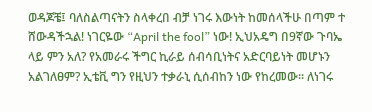ወዳጆቼ፤ ባለስልጣናትን ስላቀረበ ብቻ ነገሩ እውነት ከመሰላችሁ በጣም ተ
ሸውዳችኋል! ነገርዬው “April the fool” ነው! ኢህአዴግ በ9ኛው ጉባኤ ላይ ምን አለ? የአመራሩ ችግር ኪራይ ሰብሳቢነትና አድርባይነት መሆኑን አልገለፀም? ኢቴቪ ግን የዚህን ተቃራኒ ሲሰብከን ነው የከረመው፡፡ ለነገሩ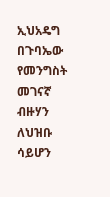ኢህአዴግ በጉባኤው የመንግስት መገናኛ ብዙሃን ለህዝቡ ሳይሆን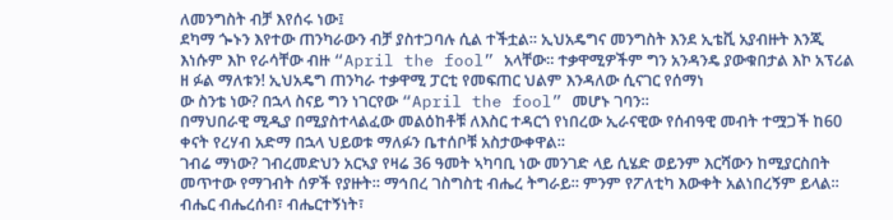ለመንግስት ብቻ እየሰሩ ነው፤
ደካማ ጐኑን እየተው ጠንካራውን ብቻ ያስተጋባሉ ሲል ተችቷል፡፡ ኢህአዴግና መንግስት እንደ ኢቴቪ አያብዙት እንጂ እነሱም እኮ የራሳቸው ብዙ “April the fool” አላቸው፡፡ ተቃዋሚዎችም ግን አንዳንዴ ያውቁበታል እኮ አፕሪል ዘ ፉል ማለቱን! ኢህአዴግ ጠንካራ ተቃዋሚ ፓርቲ የመፍጠር ህልም እንዳለው ሲናገር የሰማነ
ው ስንቴ ነው? በኋላ ስናይ ግን ነገርየው “April the fool” መሆኑ ገባን፡፡
በማህበራዊ ሚዲያ በሚያስተላልፈው መልዕከቶቹ ለእስር ተዳርጎ የነበረው ኢራናዊው የሰብዓዊ መብት ተሟጋች ከ60 ቀናት የረሃብ አድማ በኋላ ህይወቱ ማለፉን ቤተሰቦቹ አስታውቀዋል።
ገብሬ ማነው? ገብረመድህን አርኣያ የዛሬ 36 ዓመት ኣካባቢ ነው መንገድ ላይ ሲሄድ ወይንም እርሻውን ከሚያርስበት መጥተው የማገብት ሰዎች የያዙት። ማኅበረ ገስግስቲ ብሔረ ትግራይ። ምንም የፖለቲካ እውቀት አልነበረኝም ይላል። ብሔር ብሔረሰብ፣ ብሔርተኝነት፣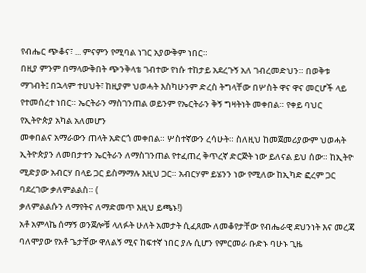የብሔር ጭቆና፣ ... ምናምን የሚባል ነገር አያውቅም ነበር።
በዚያ ምንም በማላውቅበት ጭንቅላቴ ገብተው የነሱ ተከታይ አደረጉኝ አለ ገብረመድህን። በወቅቱ ማገብት፤ በኋላም ተሀህት፣ ከዚያም ህወሓት እስካሁንም ድረስ ትግላቸው በሦስት ዋና ዋና መርሆች ላይ የተመሰረተ ነበር። ኤርትራን ማስገንጠል ወይንም የኤርትራን ቅኝ ግዛትነት መቀበል። የቀይ ባህር የኢትዮጵያ አካል አለመሆን
መቀበልና አማራውን ጠላት አድርጎ መቀበል። ሦስተኛውን ረሳሁት። ስለዚህ ከመጀመሪያውም ህወሓት ኢትዮጵያን ለመበታተን ኤርትራን ለማስገንጠል የተፈጠረ ቅጥረኛ ድርጅት ነው ይለናል ይህ ሰው። ከኢትዮ ሚድያው አብርሃ በላይ ጋር ይስማማሉ እዚህ ጋር። አብርሃም ይሄንን ነው የሚለው ከኢካድ ፎረም ጋር ባደረገው ቃለምልልስ። (
ቃለምልልሱን ለማየትና ለማድመጥ እዚህ ይጫኑ!)
አቶ አምላኬ ሰማኝ ወንጀሎቹ ላለፉት ሁለት አመታት ሲፈጸሙ ለመቆየታቸው የብሔራዊ ደህንነት እና መረጃ ባለሞያው የአቶ ጌታቸው ዋለልኝ ሚና ከፍተኛ ነበር ያሉ ሲሆን የምርመራ ቡድኑ ባሁኑ ጊዜ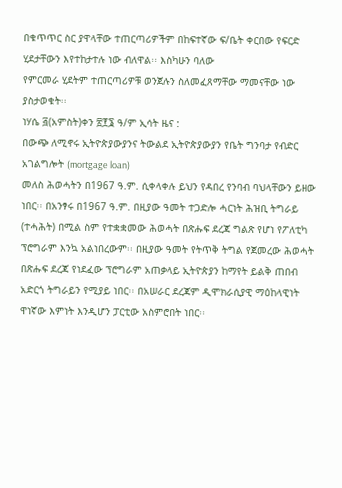በቁጥጥር ስር ያዋላቸው ተጠርጣሪዎችም በከፍተኛው ፍ/ቤት ቀርበው የፍርድ ሂደታቸውን እየተከታተሉ ነው ብለዋል፡፡ እስካሁን ባለው
የምርመራ ሂደትም ተጠርጣሪዎቹ ወንጀሉን ስለመፈጸማቸው ማመናቸው ነው ያስታወቁት፡፡
ነሃሴ ፭(አምስት)ቀን ፳፻፮ ዓ/ም ኢሳት ዜና :
በውጭ ለሚኖሩ ኢትዮጵያውያንና ትውልደ ኢትዮጵያውያን የቤት ግንባታ የብድር አገልግሎት (mortgage loan)
መለስ ሕወሓትን በ1967 ዓ.ም. ሲቀላቀሉ ይህን የዳበረ የንባብ ባህላቸውን ይዘው ነበር፡፡ በአንፃሩ በ1967 ዓ.ም. በዚያው ዓመት ተጋድሎ ሓርነት ሕዝቢ ትግራይ (ተሓሕት) በሚል ስም የተቋቋመው ሕወሓት በጽሑፍ ደረጃ ግልጽ የሆነ የፖለቲካ ፕሮግራም እንኳ አልነበረውም፡፡ በዚያው ዓመት የትጥቅ ትግል የጀመረው ሕወሓት
በጽሑፍ ደረጃ የነደፈው ፕሮግራም አጠቃላይ ኢትዮጵያን ከማየት ይልቅ ጠበብ አድርጎ ትግራይን የሚያይ ነበር፡፡ በአሠራር ደረጃም ዲሞክራሲያዊ ማዕከላዊነት ዋነኛው እምነት እንዲሆን ፓርቲው አስምሮበት ነበር፡፡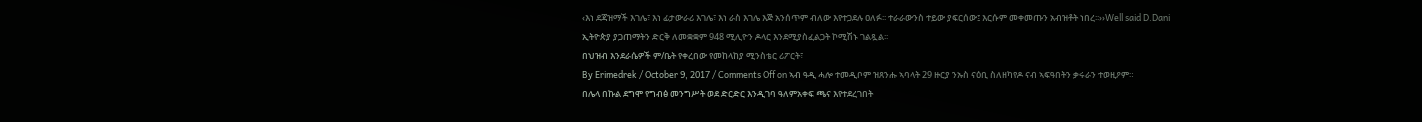‹እነ ደጃዝማች እገሌ፣ እነ ፊታውራሪ እገሌ፣ እነ ራስ እገሌ እጅ አንሰጥም ብለው እየተጋደሉ ዐለፉ፡፡ ተራራውንስ ተይው ያፍርሰው፤ እርሱም መቀመጡን አብዝቶት ነበረ፡፡››Well said D.Dani
ኢትዮጵያ ያጋጠማትን ድርቅ ለመቋቋም 948 ሚሊዮን ዶላር እንደሚያስፈልጋት ኮሚሽኑ ገልጿል፡፡
በህዝብ እንደራሴዎች ም/ቤት የቀረበው የመከላከያ ሚንስቴር ሪፖርት፣
By Erimedrek / October 9, 2017 / Comments Off on ኣብ ዓዲ ሓሎ ተመዲቦም ዝጸንሑ ኣባላት 29 ዙርያ ንኡስ ናዕቢ ስለዘካየዶ ናብ ኣፍዓበትን ቃሩራን ተወዚዖም።
በሌላ በኩል ደግሞ የግብፅ መንግሥት ወደ ድርድር እንዲገባ ዓለምአቀፍ ጫና እየተደረገበት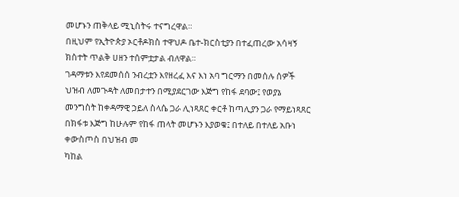መሆኑን ጠቅላይ ሚኒስትሩ ተናግረዋል።
በዚህም የኢትዮጵያ ኦርቶዶክስ ተዋህዶ ቤተ-ክርስቲያን በተፈጠረው አሳዛኝ ክስተት ጥልቅ ሀዘን ተሰምቷታል ብለዋል።
ገዳማቱን እየደመሰሰ ንብረቷን እየዘረፈ እና እነ አባ ግርማን በመሰሉ ሰዎች ህዝብ ለመጉዳት ለመበታተን በሚያደርገው እጅግ የከፋ ደባው፤ የወያኔ መንግስት ከቀዳማዊ ኃይለ ስላሴ ጋራ ሊነጻጸር ቀርቶ ከጣሊያን ጋራ የማይነጻጸር በክፋቱ እጅግ ከሁሉም የከፋ ጠላት መሆኑን እያወቁ፤ በተለይ በተለይ አቡነ ቀውስጦስ በህዝብ መ
ካከል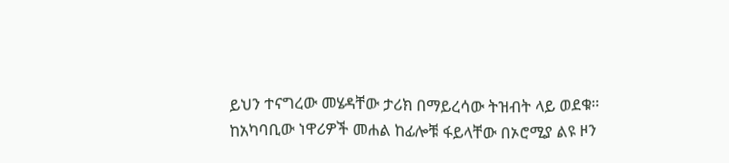ይህን ተናግረው መሄዳቸው ታሪክ በማይረሳው ትዝብት ላይ ወደቁ።
ከአካባቢው ነዋሪዎች መሐል ከፊሎቹ ፋይላቸው በኦሮሚያ ልዩ ዞን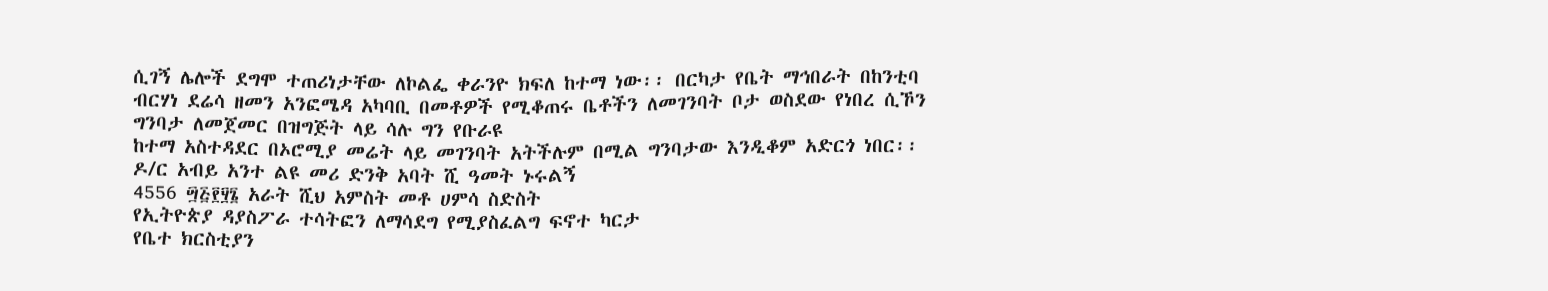ሲገኝ ሌሎች ደግሞ ተጠሪነታቸው ለኮልፌ ቀራንዮ ክፍለ ከተማ ነው፡፡ በርካታ የቤት ማኅበራት በከንቲባ ብርሃነ ደሬሳ ዘመን አንፎሜዳ አካባቢ በመቶዎች የሚቆጠሩ ቤቶችን ለመገንባት ቦታ ወስደው የነበረ ሲኾን ግንባታ ለመጀመር በዝግጅት ላይ ሳሉ ግን የቡራዩ
ከተማ አስተዳደር በኦሮሚያ መሬት ላይ መገንባት አትችሉም በሚል ግንባታው እንዲቆም አድርጎ ነበር፡፡
ዶ/ር አብይ አንተ ልዩ መሪ ድንቅ አባት ሺ ዓመት ኑሩልኝ
4556 ፵፭፻፶፮ አራት ሺህ አምስት መቶ ሀምሳ ስድስት
የኢትዮጵያ ዳያስፖራ ተሳትፎን ለማሳደግ የሚያስፈልግ ፍኖተ ካርታ
የቤተ ክርስቲያን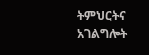ትምህርትና አገልግሎት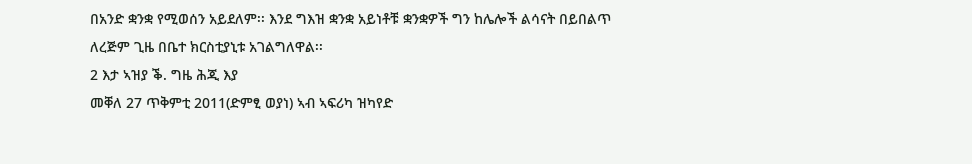በአንድ ቋንቋ የሚወሰን አይደለም፡፡ እንደ ግእዝ ቋንቋ አይነቶቹ ቋንቋዎች ግን ከሌሎች ልሳናት በይበልጥ ለረጅም ጊዜ በቤተ ክርስቲያኒቱ አገልግለዋል፡፡
2 እታ ኣዝያ ቕ. ግዜ ሕጂ እያ
መቐለ 27 ጥቅምቲ 2011(ድምፂ ወያነ) ኣብ ኣፍሪካ ዝካየድ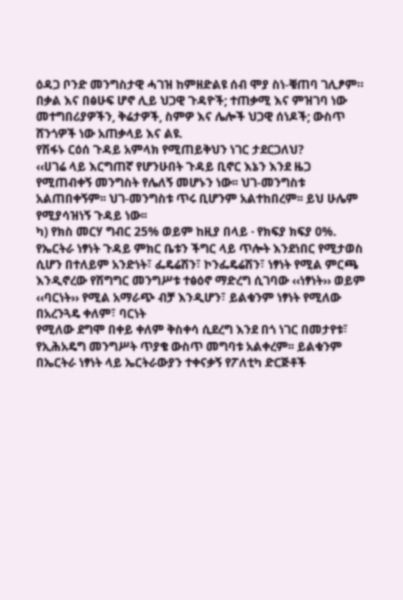ዕዳጋ ቦንድ መንግስታዊ ሓገዝ ከምዘድልዩ ሰብ ሞያ ስነ-ቑጠባ ገሊፆም።
በቃል እና በፅሁፍ ሆኖ ሊይ ህጋዊ ጉዳዮች; ተጠቃሚ እና ምዝገባ ነው መተግበሪያዎችን, ቅሬታዎች, ስምዎ እና ሌሎች ህጋዊ ሰነዶች; ውስጥ ሸንጎዎች ነው አጠቃላይ እና ልዩ.
የሽፋኑ ርዕሰ ጉዳይ አምላክ የሚጠይቅህን ነገር ታደርጋለህ?
‹‹ሀገሬ ላይ እርግጠኛ የሆንሁበት ጉዳይ ቢኖር እኔን እንደ ዜጋ የሚጠብቀኝ መንግስት የሌለኝ መሆኑን ነው፡፡ ህገ-መንግስቱ አልጠበቀኝም፡፡ ህገ-መንግስቱ ጥሩ ቢሆንም አልተከበረም፡፡ ይህ ሁሌም የሚያሳዝነኝ ጉዳይ ነው፡፡
ካ) የክስ መርሃ ግብር 25% ወይም ከዚያ በላይ · የክፍያ ክፍያ 0%.
የኤርትራ ነፃነት ጉዳይ ምክር ቤቱን ችግር ላይ ጥሎት እንደነበር የሚታወስ ሲሆን በተለይም አንድነት፣ ፌዴሬሽን፣ ኮንፌዴሬሽን፣ ነፃነት የሚል ምርጫ እንዲኖረው የሽግግር መንግሥቱ ተፅዕኖ ማድረግ ሲገባው ‹‹ነፃነት›› ወይም ‹‹ባርነት›› የሚል አማራጭ ብቻ እንዲሆን፣ ይልቁንም ነፃነት የሚለው በአረንጓዴ ቀለም፣ ባርነት
የሚለው ደግሞ በቀይ ቀለም ቅስቀሳ ሲደረግ እንደ በጎ ነገር በመታየቱ፣ የኢሕአዴግ መንግሥት ጥያቄ ውስጥ መግባቱ አልቀረም፡፡ ይልቁንም በኤርትራ ነፃነት ላይ ኤርትራውያን ተቀናቃኝ የፖለቲካ ድርጅቶች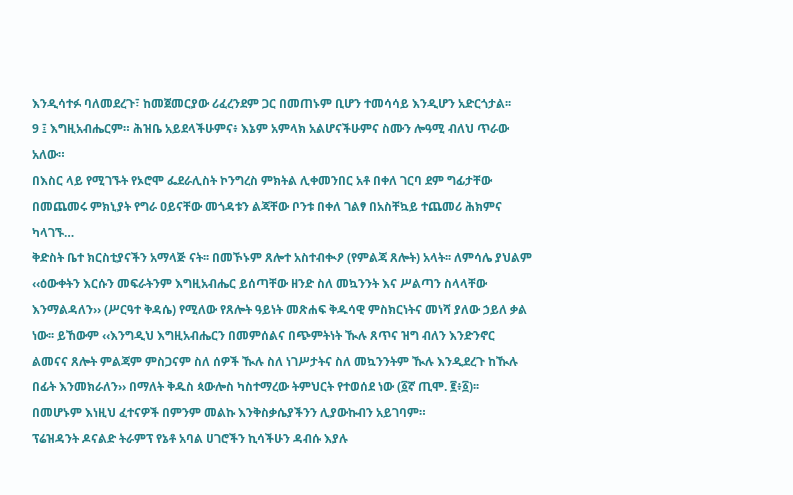እንዲሳተፉ ባለመደረጉ፣ ከመጀመርያው ሪፈረንደም ጋር በመጠኑም ቢሆን ተመሳሳይ እንዲሆን አድርጎታል፡፡
9 ፤ እግዚአብሔርም። ሕዝቤ አይደላችሁምና፥ እኔም አምላክ አልሆናችሁምና ስሙን ሎዓሚ ብለህ ጥራው አለው።
በእስር ላይ የሚገኙት የኦሮሞ ፌደራሊስት ኮንግረስ ምክትል ሊቀመንበር አቶ በቀለ ገርባ ደም ግፊታቸው በመጨመሩ ምክኒያት የግራ ዐይናቸው መጎዳቱን ልጃቸው ቦንቱ በቀለ ገልፃ በአስቸኳይ ተጨመሪ ሕክምና ካላገኙ…
ቅድስት ቤተ ክርስቲያናችን አማላጅ ናት፡፡ በመኾኑም ጸሎተ አስተብቊዖ (የምልጃ ጸሎት) አላት፡፡ ለምሳሌ ያህልም ‹‹ዕውቀትን እርሱን መፍራትንም እግዚአብሔር ይሰጣቸው ዘንድ ስለ መኳንንት እና ሥልጣን ስላላቸው እንማልዳለን›› (ሥርዓተ ቅዳሴ) የሚለው የጸሎት ዓይነት መጽሐፍ ቅዱሳዊ ምስክርነትና መነሻ ያለው ኃይለ ቃል
ነው፡፡ ይኸውም ‹‹እንግዲህ እግዚአብሔርን በመምሰልና በጭምትነት ዂሉ ጸጥና ዝግ ብለን እንድንኖር ልመናና ጸሎት ምልጃም ምስጋናም ስለ ሰዎች ዂሉ ስለ ነገሥታትና ስለ መኳንንትም ዂሉ እንዲደረጉ ከዂሉ በፊት እንመክራለን›› በማለት ቅዱስ ጳውሎስ ካስተማረው ትምህርት የተወሰደ ነው (፩ኛ ጢሞ. ፪፥፩)፡፡
በመሆኑም እነዚህ ፈተናዎች በምንም መልኩ እንቅስቃሴያችንን ሊያውኩብን አይገባም።
ፕሬዝዳንት ዶናልድ ትራምፕ የኔቶ አባል ሀገሮችን ኪሳችሁን ዳብሱ እያሉ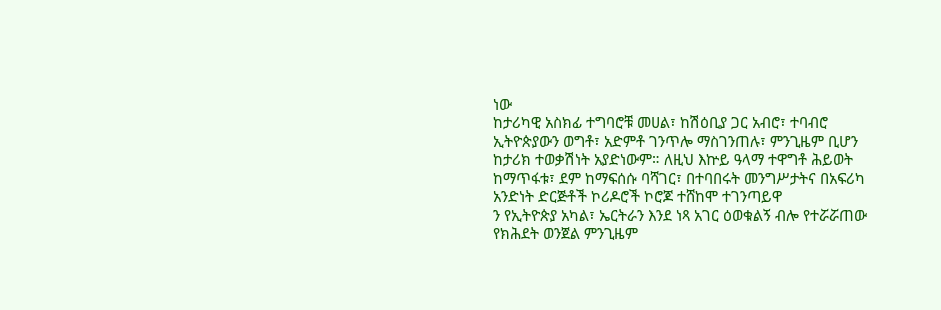ነው
ከታሪካዊ አስክፊ ተግባሮቹ መሀል፣ ከሽዕቢያ ጋር አብሮ፣ ተባብሮ ኢትዮጵያውን ወግቶ፣ አድምቶ ገንጥሎ ማስገንጠሉ፣ ምንጊዜም ቢሆን ከታሪክ ተወቃሽነት አያድነውም። ለዚህ እኵይ ዓላማ ተዋግቶ ሕይወት ከማጥፋቱ፣ ደም ከማፍሰሱ ባሻገር፣ በተባበሩት መንግሥታትና በአፍሪካ አንድነት ድርጅቶች ኮሪዶሮች ኮሮጆ ተሸከሞ ተገንጣይዋ
ን የኢትዮጵያ አካል፣ ኤርትራን እንደ ነጻ አገር ዕወቁልኝ ብሎ የተሯሯጠው የክሕደት ወንጀል ምንጊዜም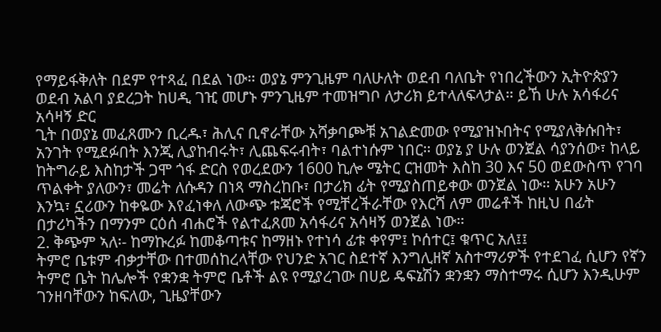የማይፋቅለት በደም የተጻፈ በደል ነው። ወያኔ ምንጊዜም ባለሁለት ወደብ ባለቤት የነበረችውን ኢትዮጵያን ወደብ አልባ ያደረጋት ከሀዲ ገዢ መሆኑ ምንጊዜም ተመዝግቦ ለታሪክ ይተላለፍላታል። ይኸ ሁሉ አሳፋሪና አሳዛኝ ድር
ጊት በወያኔ መፈጸሙን ቢረዱ፣ ሕሊና ቢኖራቸው አሻቃባጮቹ አገልድመው የሚያዝኑበትና የሚያለቅሱበት፣ አንገት የሚደፉበት እንጂ ሊያከብሩት፣ ሊጨፍሩብት፣ ባልተነሱም ነበር። ወያኔ ያ ሁሉ ወንጀል ሳያንሰው፣ ከላይ ከትግራይ እስከታች ጋሞ ጎፋ ድርስ የወረደውን 1600 ኪሎ ሜትር ርዝመት እስከ 30 እና 50 ወደውስጥ የገባ
ጥልቀት ያለውን፣ መሬት ለሱዳን በነጻ ማስረከቡ፣ በታሪክ ፊት የሚያስጠይቀው ወንጀል ነው። አሁን አሁን እንኳ፣ ኗሪውን ከቀዬው እየፈነቀለ ለውጭ ቱጃሮች የሚቸረችራቸው የእርሻ ለም መሬቶች ከዚህ በፊት በታሪካችን በማንም ርዕሰ ብሐሮች የልተፈጸመ አሳፋሪና አሳዛኝ ወንጀል ነው።
2. ቅጭም ኣለ፡- ከማኩረፉ ከመቆጣቱና ከማዘኑ የተነሳ ፊቱ ቀየም፤ ኮሰተር፤ ቁጥር አለ፤፤
ትምሮ ቤቱም ብቃታቸው በተመሰከረላቸው የህንድ አገር ስደተኛ እንግሊዘኛ አስተማሪዎች የተደገፈ ሲሆን የኛን ትምሮ ቤት ከሌሎች የቋንቋ ትምሮ ቤቶች ልዩ የሚያረገው በሀይ ዴፍኔሽን ቋንቋን ማስተማሩ ሲሆን እንዲሁም ገንዘባቸውን ከፍለው, ጊዜያቸውን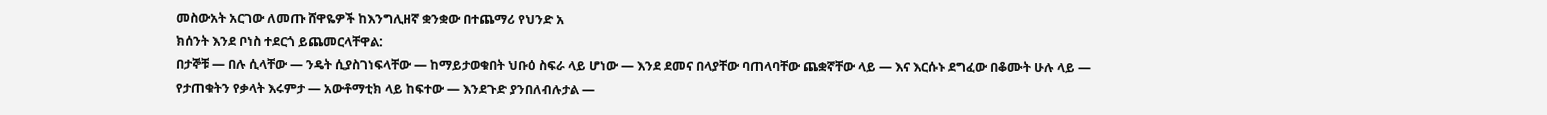መስውአት አርገው ለመጡ ሸዋዬዎች ከእንግሊዘኛ ቋንቋው በተጨማሪ የህንድ አ
ክሰንት እንደ ቦነስ ተደርጎ ይጨመርላቸዋል:
በታኞቹ — በሉ ሲላቸው — ንዴት ሲያስገነፍላቸው — ከማይታወቁበት ህቡዕ ስፍራ ላይ ሆነው — እንደ ደመና በላያቸው ባጠላባቸው ጨቋኛቸው ላይ — እና እርሱኑ ደግፈው በቆሙት ሁሉ ላይ — የታጠቁትን የቃላት እሩምታ — አውቶማቲክ ላይ ከፍተው — እንደጉድ ያንበለብሉታል —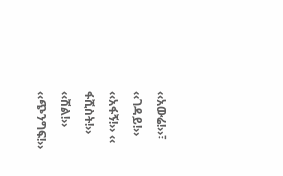‹‹አውሬ!››፣ ‹‹ገዳይ!›› ‹‹አፋኝ!›› ‹‹
ፋሺስት!›› ‹‹ሽል!›› ‹‹ጭንግፍ!››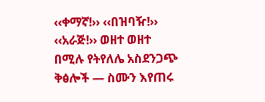‹‹ቀማኛ!›› ‹‹በዝባዥ!›› ‹‹አራጅ!›› ወዘተ ወዘተ በሚሉ የትየለሌ አስደንጋጭ ቅፅሎች — ስሙን እየጠሩ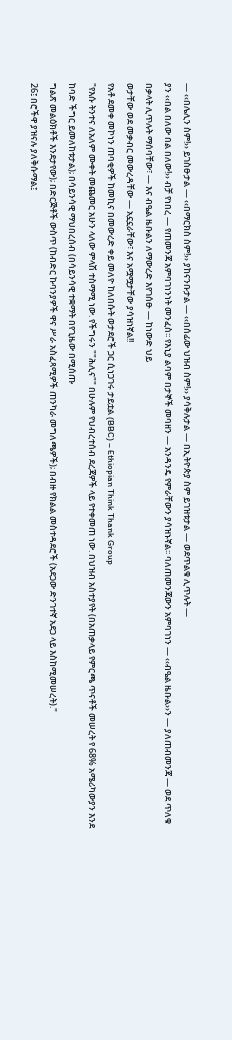— ‹‹በሌሊን ስም!›› ይገስፁታል — ‹‹በማርክስ ስም!›› ያከናንቡታል — ‹‹በሰፊው ህዝብ ስም!›› ያሳቅሉታል — በኢትዮጵያ ስም ይገዝቱታል — ወደጥልቁ ሊጥሉት —
ያን ‹‹በል በለው በል በለው!›› ብቻ የነበረ — የጠመንጃ አምባገነንነት መንፈስ፡፡ የእኒያ ልባም በታኞች መባዘን — አንዳንዴ የምራቸውን ያሳዝኑኛል፡፡ ባለጠመንጃውን አምባገነን — ‹‹ብዔል ዜቡል››ን — ያለጠብመንጃ — ወደ ጥለቁ በቃላት ሊጥሉት ማሰባቸው፣ — እና ብዔል ዜቡልን ለማውረድ እየገሰፁ — ከነውድ ህይ
ወታቸው ወደ መቃብር መውረዳቸው — አኗኗራቸው፣ እና አሟሟታቸው ያሳዝነኛል!!
የአቶ ደመቀ መኮነን ጠባቂዎች ከመኪና በመውረድ ቀይ መለዮ ከለበሱት ወታደሮች ጋር ሲነጋገሩ ታይቷል (BBC) – Ethiopian Think Thank Group
"የእሱ ትንተና ለአለም ሙቀት መጨመር አሁን ላለው ምላሽ ተስማሚ ነው. የችግሩን ""ሕሊና"" በሁሉም የህብረተሰብ ደረጃዎች ላይ የተቀመጠ ነው. በህዝብ አስተያየት (በአጠቃላይ የምርጫ ጥናቶች መሠረት የ 68% አሜሪካውያን እንደ ከባድ ችግር ይመለከቱታል); በሳይንሳዊ ማህበረሰብ (በሳይንሳዊ ተቋማት በየጊዜው በሚሰጡ
ግልጽ መልዕክቶች እንደታየው); በድርጅቶች ውስጥ (ከብድር ኩባንያዎች ዋና ሥራ አስፈጻሚዎች ጠንካራ መግለጫዎች); በብዙ የክልል መስተዳደሮች (አደጋው ድንገተኛ አደጋ ላይ እስከሚመሠረት)."
26፤ በሮችዋ ያዝናሉ ያለቅሱማል፤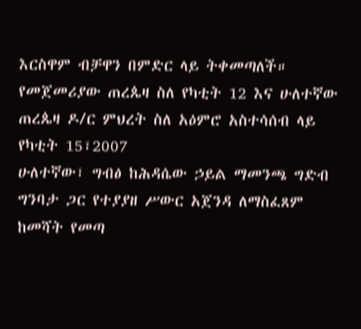እርስዋም ብቻዋን በምድር ላይ ትቀመጣለች።
የመጀመሪያው ጠረጴዛ ስለ የካቲት 12 እና ሁለተኛው ጠረጴዛ ዶ/ር ምህረት ስለ አዕምሮ አስተሳሰብ ላይ የካቲት 15፣2007
ሁለተኛው፣ ግብፅ ከሕዳሴው ኃይል ማመንጫ ግድብ ግንባታ ጋር የተያያዘ ሥውር አጀንዳ ለማስፈጸም ከመሻት የመጣ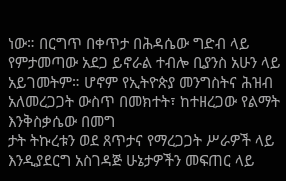ነው። በርግጥ በቀጥታ በሕዳሴው ግድብ ላይ የምታመጣው አደጋ ይኖራል ተብሎ ቢያንስ አሁን ላይ አይገመትም። ሆኖም የኢትዮጵያ መንግስትና ሕዝብ አለመረጋጋት ውስጥ በመክተት፣ ከተዘረጋው የልማት እንቅስቃሴው በመግ
ታት ትኩረቱን ወደ ጸጥታና የማረጋጋት ሥራዎች ላይ እንዲያደርግ አስገዳጅ ሁኔታዎችን መፍጠር ላይ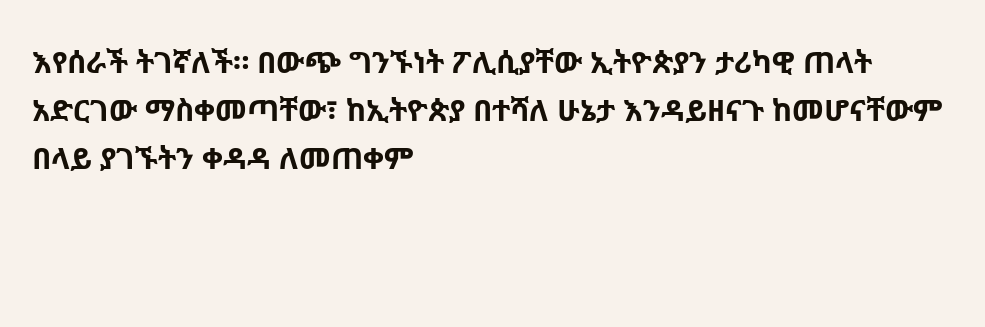እየሰራች ትገኛለች። በውጭ ግንኙነት ፖሊሲያቸው ኢትዮጵያን ታሪካዊ ጠላት አድርገው ማስቀመጣቸው፣ ከኢትዮጵያ በተሻለ ሁኔታ እንዳይዘናጉ ከመሆናቸውም በላይ ያገኙትን ቀዳዳ ለመጠቀም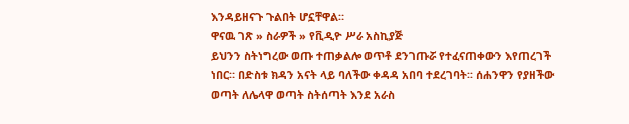እንዳይዘናጉ ጉልበት ሆኗቸዋል።
ዋናዉ ገጽ » ስራዎች » የቪዲዮ ሥራ አስኪያጅ
ይህንን ስትነግረው ወጡ ተጠቃልሎ ወጥቶ ደንገጡሯ የተፈናጠቀውን እየጠረገች ነበር። በድስቱ ክዳን አናት ላይ ባለችው ቀዳዳ አበባ ተደረገባት፡፡ ሰሐንዋን የያዘችው ወጣት ለሌላዋ ወጣት ስትሰጣት እንደ አራስ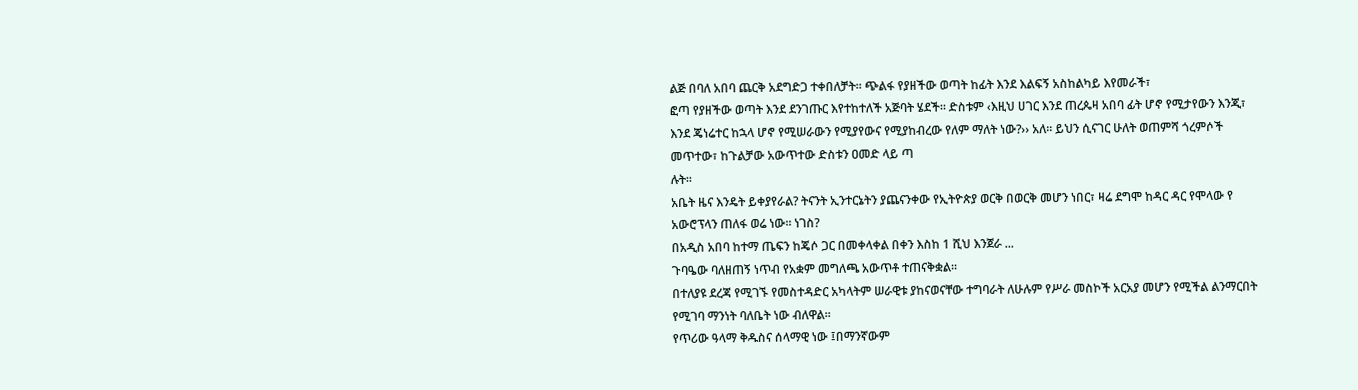ልጅ በባለ አበባ ጨርቅ አደግድጋ ተቀበለቻት፡፡ ጭልፋ የያዘችው ወጣት ከፊት እንደ እልፍኝ አስከልካይ እየመራች፣
ፎጣ የያዘችው ወጣት እንደ ደንገጡር እየተከተለች አጅባት ሄደች፡፡ ድስቱም ‹እዚህ ሀገር እንደ ጠረጴዛ አበባ ፊት ሆኖ የሚታየውን እንጂ፣ እንደ ጄነሬተር ከኋላ ሆኖ የሚሠራውን የሚያየውና የሚያከብረው የለም ማለት ነው?›› አለ፡፡ ይህን ሲናገር ሁለት ወጠምሻ ጎረምሶች መጥተው፣ ከጉልቻው አውጥተው ድስቱን ዐመድ ላይ ጣ
ሉት፡፡
አቤት ዜና እንዴት ይቀያየራል? ትናንት ኢንተርኔትን ያጨናንቀው የኢትዮጵያ ወርቅ በወርቅ መሆን ነበር፣ ዛሬ ደግሞ ከዳር ዳር የሞላው የ አውሮፕላን ጠለፋ ወሬ ነው። ነገስ?
በአዲስ አበባ ከተማ ጤፍን ከጄሶ ጋር በመቀላቀል በቀን እስከ 1 ሺህ እንጀራ ...
ጉባዔው ባለዘጠኝ ነጥብ የአቋም መግለጫ አውጥቶ ተጠናቅቋል፡፡
በተለያዩ ደረጃ የሚገኙ የመስተዳድር አካላትም ሠራዊቱ ያከናወናቸው ተግባራት ለሁሉም የሥራ መስኮች አርአያ መሆን የሚችል ልንማርበት የሚገባ ማንነት ባለቤት ነው ብለዋል።
የጥሪው ዓላማ ቅዱስና ሰላማዊ ነው ፤በማንኛውም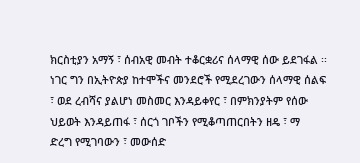ክርስቲያን አማኝ ፣ ሰብአዊ መብት ተቆርቋሪና ሰላማዊ ሰው ይደገፋል ፡፡ ነገር ግን በኢትዮጵያ ከተሞችና መንደሮች የሚደረገውን ሰላማዊ ሰልፍ ፣ ወደ ረብሻና ያልሆነ መስመር እንዳይቀየር ፣ በምክንያትም የሰው ህይወት እንዳይጠፋ ፣ ሰርጎ ገቦችን የሚቆጣጠርበትን ዘዴ ፣ ማ
ድረግ የሚገባውን ፣ መውሰድ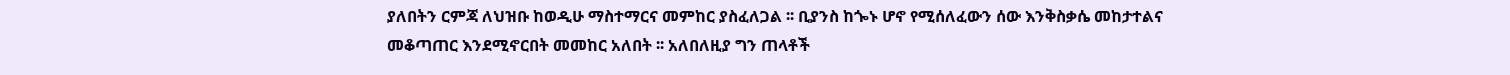ያለበትን ርምጃ ለህዝቡ ከወዲሁ ማስተማርና መምከር ያስፈለጋል ፡፡ ቢያንስ ከጐኑ ሆኖ የሚሰለፈውን ሰው እንቅስቃሴ መከታተልና መቆጣጠር እንደሚኖርበት መመከር አለበት ፡፡ አለበለዚያ ግን ጠላቶች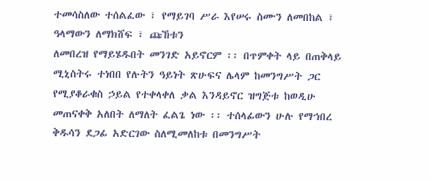ተመሳስለው ተሰልፈው ፣ የማይገባ ሥራ እየሠሩ ስሙን ለመበከል ፣ ዓላማውን ለማክሸፍ ፣ ጩኸቱን
ለመበረዝ የማይሄዱበት መንገድ አይኖርም ፡፡ በጥምቀት ላይ በጠቅላይ ሚኒስትሩ ተነበበ የሉትን ዓይነት ጽሁፍና ሌላም ከመንግሥት ጋር የሚያቆራቁስ ኃይል የተቀላቀለ ቃል እንዳይኖር ዝግጅቱ ከወዲሁ መጠናቀቅ አለበት ለማለት ፈልጌ ነው ፡፡ ተሰላፊውን ሁሉ የማኀበረ ቅዱሳን ደጋፊ አድርገው ስለሚመለከቱ በመንግሥት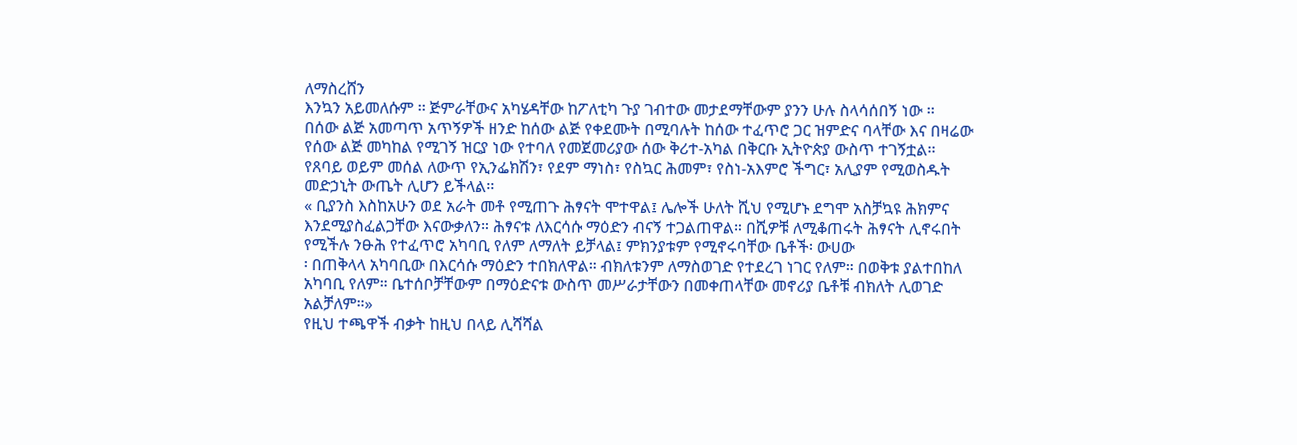ለማስረሸን
እንኳን አይመለሱም ፡፡ ጅምራቸውና አካሄዳቸው ከፖለቲካ ጉያ ገብተው መታደማቸውም ያንን ሁሉ ስላሳሰበኝ ነው ፡፡
በሰው ልጅ አመጣጥ አጥኝዎች ዘንድ ከሰው ልጅ የቀደሙት በሚባሉት ከሰው ተፈጥሮ ጋር ዝምድና ባላቸው እና በዛሬው የሰው ልጅ መካከል የሚገኝ ዝርያ ነው የተባለ የመጀመሪያው ሰው ቅሪተ-አካል በቅርቡ ኢትዮጵያ ውስጥ ተገኝቷል፡፡
የጸባይ ወይም መሰል ለውጥ የኢንፌክሽን፣ የደም ማነስ፣ የስኳር ሕመም፣ የስነ-አእምሮ ችግር፣ አሊያም የሚወስዱት መድኃኒት ውጤት ሊሆን ይችላል፡፡
« ቢያንስ እስከአሁን ወደ አራት መቶ የሚጠጉ ሕፃናት ሞተዋል፤ ሌሎች ሁለት ሺህ የሚሆኑ ደግሞ አስቻኳዩ ሕክምና እንደሚያስፈልጋቸው እናውቃለን። ሕፃናቱ ለእርሳሱ ማዕድን ብናኝ ተጋልጠዋል። በሺዎቹ ለሚቆጠሩት ሕፃናት ሊኖሩበት የሚችሉ ንፁሕ የተፈጥሮ አካባቢ የለም ለማለት ይቻላል፤ ምክንያቱም የሚኖሩባቸው ቤቶች፡ ውሀው
፡ በጠቅላላ አካባቢው በእርሳሱ ማዕድን ተበክለዋል። ብክለቱንም ለማስወገድ የተደረገ ነገር የለም። በወቅቱ ያልተበከለ አካባቢ የለም። ቤተሰቦቻቸውም በማዕድናቱ ውስጥ መሥራታቸውን በመቀጠላቸው መኖሪያ ቤቶቹ ብክለት ሊወገድ አልቻለም።»
የዚህ ተጫዋች ብቃት ከዚህ በላይ ሊሻሻል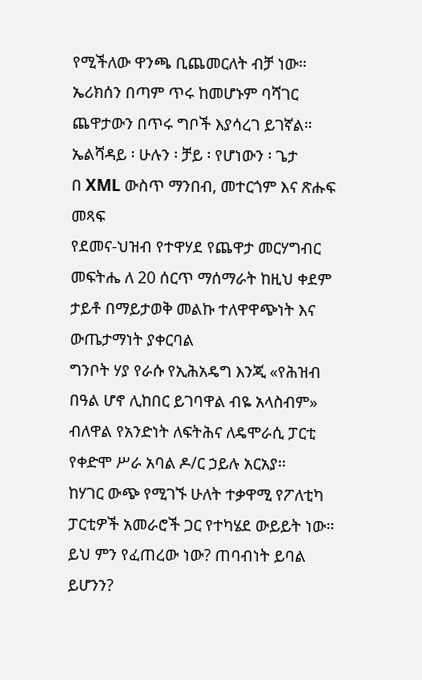የሚችለው ዋንጫ ቢጨመርለት ብቻ ነው። ኤሪክሰን በጣም ጥሩ ከመሆኑም ባሻገር ጨዋታውን በጥሩ ግቦች እያሳረገ ይገኛል።
ኤልሻዳይ ፡ ሁሉን ፡ ቻይ ፡ የሆነውን ፡ ጌታ
በ XML ውስጥ ማንበብ, መተርጎም እና ጽሑፍ መጻፍ
የደመና-ህዝብ የተዋሃደ የጨዋታ መርሃግብር መፍትሔ ለ 20 ሰርጥ ማሰማራት ከዚህ ቀደም ታይቶ በማይታወቅ መልኩ ተለዋዋጭነት እና ውጤታማነት ያቀርባል
ግንቦት ሃያ የራሱ የኢሕአዴግ እንጂ «የሕዝብ በዓል ሆኖ ሊከበር ይገባዋል ብዬ አላስብም» ብለዋል የአንድነት ለፍትሕና ለዴሞራሲ ፓርቲ የቀድሞ ሥራ አባል ዶ/ር ኃይሉ አርአያ፡፡
ከሃገር ውጭ የሚገኙ ሁለት ተቃዋሚ የፖለቲካ ፓርቲዎች አመራሮች ጋር የተካሄደ ውይይት ነው።
ይህ ምን የፈጠረው ነው? ጠባብነት ይባል ይሆንን?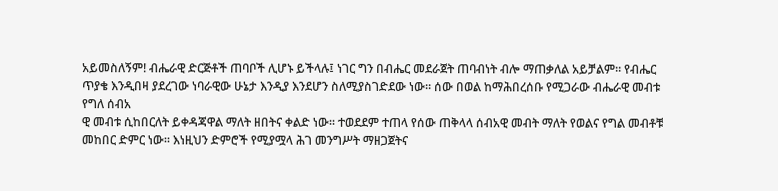አይመስለኝም! ብሔራዊ ድርጅቶች ጠባቦች ሊሆኑ ይችላሉ፤ ነገር ግን በብሔር መደራጀት ጠባብነት ብሎ ማጠቃለል አይቻልም። የብሔር ጥያቄ እንዲበዛ ያደረገው ነባራዊው ሁኔታ እንዲያ እንደሆን ስለሚያስገድደው ነው። ሰው በወል ከማሕበረሰቡ የሚጋራው ብሔራዊ መብቱ የግለ ሰብአ
ዊ መብቱ ሲከበርለት ይቀዳጃዋል ማለት ዘበትና ቀልድ ነው። ተወደደም ተጠላ የሰው ጠቅላላ ሰብአዊ መብት ማለት የወልና የግል መብቶቹ መከበር ድምር ነው። እነዚህን ድምሮች የሚያሟላ ሕገ መንግሥት ማዘጋጀትና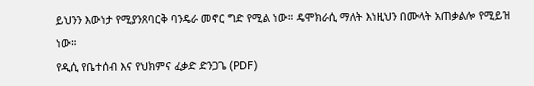ይህንን እውነታ የሚያንጸባርቅ ባንዴራ መኖር ግድ የሚል ነው። ዴሞክራሲ ማለት እነዚህን በሙላት አጠቃልሎ የሚይዝ
ነው።
የዲሲ የቤተሰብ እና የህክምና ፈቃድ ድንጋጌ (PDF)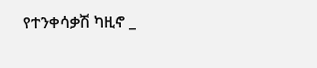የተንቀሳቃሽ ካዚኖ _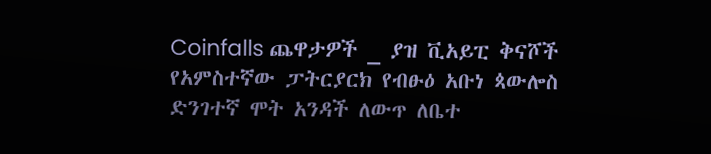Coinfalls ጨዋታዎች _ ያዝ ቪአይፒ ቅናሾች
የአምስተኛው ፓትርያርክ የብፁዕ አቡነ ጳውሎስ ድንገተኛ ሞት አንዳች ለውጥ ለቤተ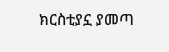ክርስቲያኗ ያመጣ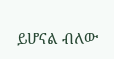ይሆናል ብለው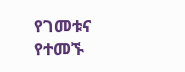የገመቱና የተመኙ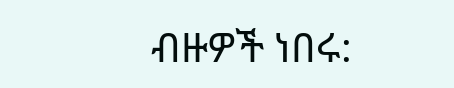ብዙዎች ነበሩ: